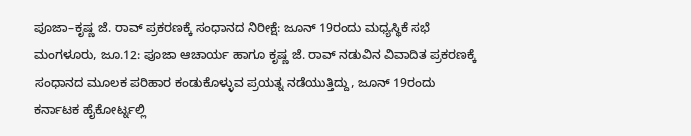ಪೂಜಾ–ಕೃಷ್ಣ ಜೆ. ರಾವ್ ಪ್ರಕರಣಕ್ಕೆ ಸಂಧಾನದ ನಿರೀಕ್ಷೆ: ಜೂನ್ 19ರಂದು ಮಧ್ಯಸ್ಥಿಕೆ ಸಭೆ
ಮಂಗಳೂರು, ಜೂ.12: ಪೂಜಾ ಆಚಾರ್ಯ ಹಾಗೂ ಕೃಷ್ಣ ಜೆ. ರಾವ್ ನಡುವಿನ ವಿವಾದಿತ ಪ್ರಕರಣಕ್ಕೆ ಸಂಧಾನದ ಮೂಲಕ ಪರಿಹಾರ ಕಂಡುಕೊಳ್ಳುವ ಪ್ರಯತ್ನ ನಡೆಯುತ್ತಿದ್ದು, ಜೂನ್ 19ರಂದು ಕರ್ನಾಟಕ ಹೈಕೋರ್ಟ್ನಲ್ಲಿ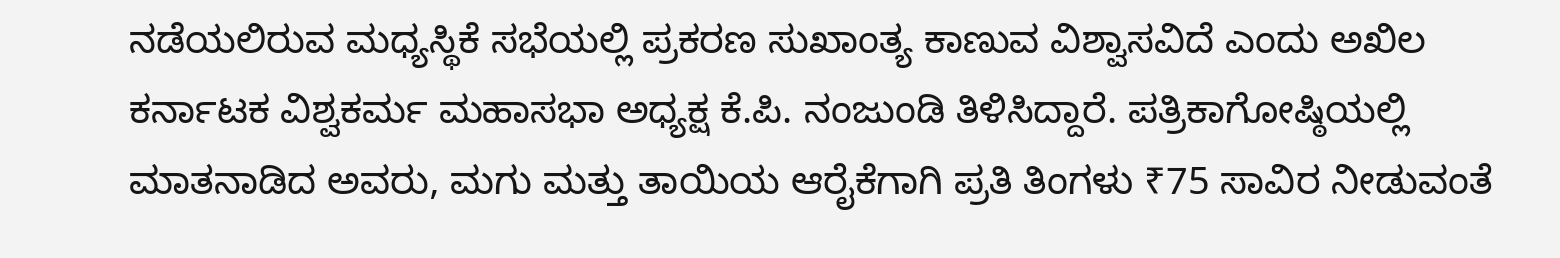ನಡೆಯಲಿರುವ ಮಧ್ಯಸ್ಥಿಕೆ ಸಭೆಯಲ್ಲಿ ಪ್ರಕರಣ ಸುಖಾಂತ್ಯ ಕಾಣುವ ವಿಶ್ವಾಸವಿದೆ ಎಂದು ಅಖಿಲ ಕರ್ನಾಟಕ ವಿಶ್ವಕರ್ಮ ಮಹಾಸಭಾ ಅಧ್ಯಕ್ಷ ಕೆ.ಪಿ. ನಂಜುಂಡಿ ತಿಳಿಸಿದ್ದಾರೆ. ಪತ್ರಿಕಾಗೋಷ್ಠಿಯಲ್ಲಿ ಮಾತನಾಡಿದ ಅವರು, ಮಗು ಮತ್ತು ತಾಯಿಯ ಆರೈಕೆಗಾಗಿ ಪ್ರತಿ ತಿಂಗಳು ₹75 ಸಾವಿರ ನೀಡುವಂತೆ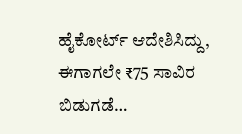ಹೈಕೋರ್ಟ್ ಆದೇಶಿಸಿದ್ದು, ಈಗಾಗಲೇ ₹75 ಸಾವಿರ ಬಿಡುಗಡೆ…